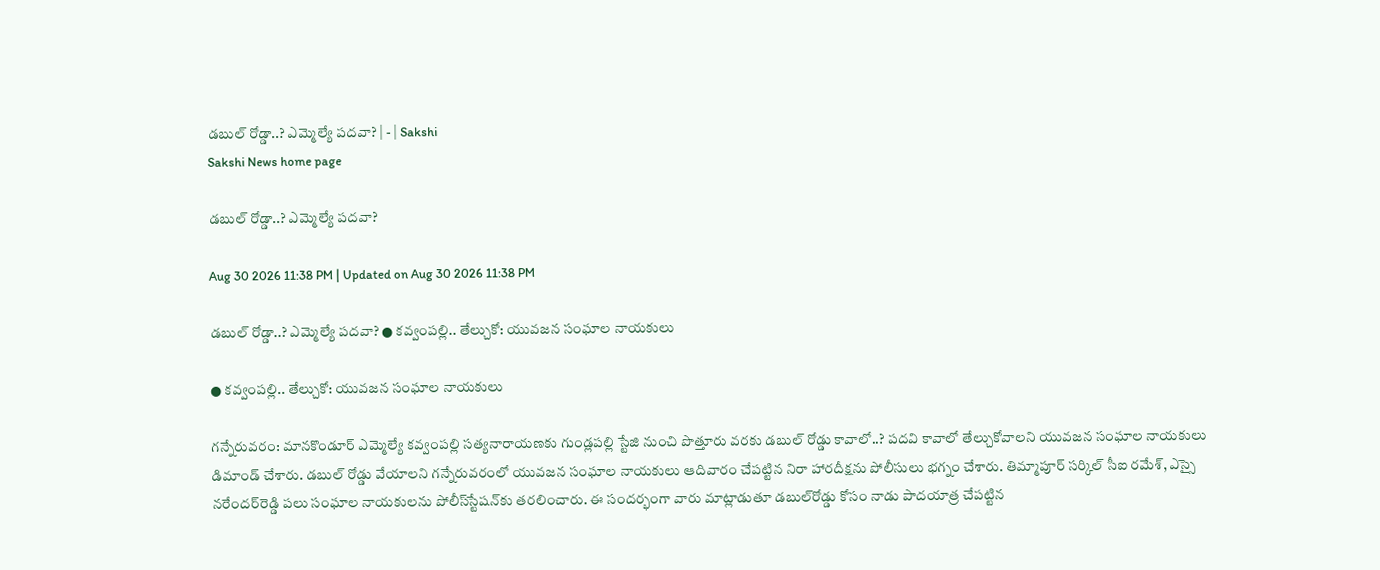డబుల్‌ రోడ్డా..? ఎమ్మెల్యే పదవా? | - | Sakshi
Sakshi News home page

డబుల్‌ రోడ్డా..? ఎమ్మెల్యే పదవా?

Aug 30 2026 11:38 PM | Updated on Aug 30 2026 11:38 PM

డబుల్‌ రోడ్డా..? ఎమ్మెల్యే పదవా? ● కవ్వంపల్లి.. తేల్చుకో: యువజన సంఘాల నాయకులు

● కవ్వంపల్లి.. తేల్చుకో: యువజన సంఘాల నాయకులు

గన్నేరువరం: మానకొండూర్‌ ఎమ్మెల్యే కవ్వంపల్లి సత్యనారాయణకు గుండ్లపల్లి స్టేజి నుంచి పొత్తూరు వరకు డబుల్‌ రోడ్డు కావాలో..? పదవి కావాలో తేల్చుకోవాలని యువజన సంఘాల నాయకులు డిమాండ్‌ చేశారు. డబుల్‌ రోడ్డు వేయాలని గన్నేరువరంలో యువజన సంఘాల నాయకులు ఆదివారం చేపట్టిన నిరా హారదీక్షను పోలీసులు భగ్నం చేశారు. తిమ్మాపూర్‌ సర్కిల్‌ సీఐ రమేశ్‌, ఎస్సై నరేందర్‌రెడ్డి పలు సంఘాల నాయకులను పోలీస్‌స్టేషన్‌కు తరలించారు. ఈ సందర్భంగా వారు మాట్లాడుతూ డబుల్‌రోడ్డు కోసం నాడు పాదయాత్ర చేపట్టిన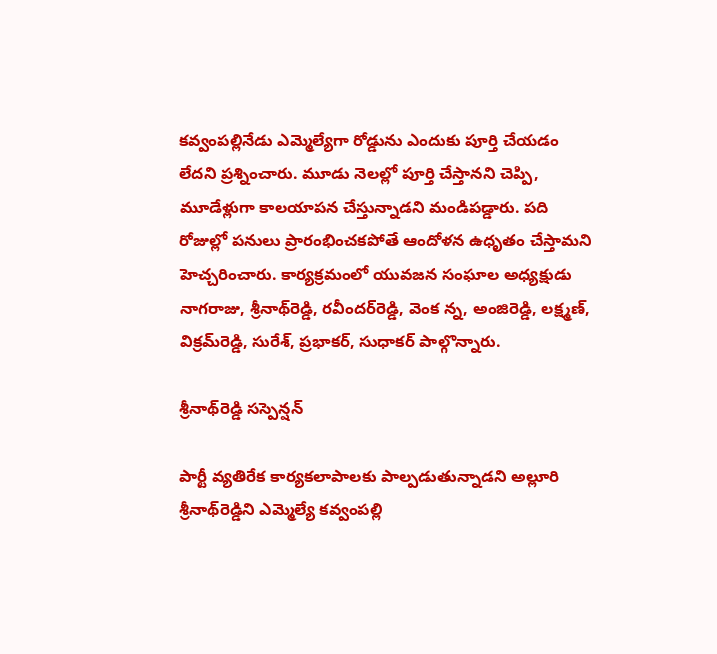కవ్వంపల్లినేడు ఎమ్మెల్యేగా రోడ్డును ఎందుకు పూర్తి చేయడం లేదని ప్రశ్నించారు. మూడు నెలల్లో పూర్తి చేస్తానని చెప్పి, మూడేళ్లుగా కాలయాపన చేస్తున్నాడని మండిపడ్డారు. పది రోజుల్లో పనులు ప్రారంభించకపోతే ఆందోళన ఉధృతం చేస్తామని హెచ్చరించారు. కార్యక్రమంలో యువజన సంఘాల అధ్యక్షుడు నాగరాజు, శ్రీనాథ్‌రెడ్డి, రవీందర్‌రెడ్డి, వెంక న్న, అంజిరెడ్డి, లక్ష్మణ్‌, విక్రమ్‌రెడ్డి, సురేశ్‌, ప్రభాకర్‌, సుధాకర్‌ పాల్గొన్నారు.

శ్రీనాథ్‌రెడ్డి సస్పెన్షన్‌

పార్టీ వ్యతిరేక కార్యకలాపాలకు పాల్పడుతున్నాడని అల్లూరి శ్రీనాథ్‌రెడ్డిని ఎమ్మెల్యే కవ్వంపల్లి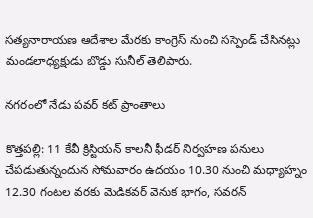సత్యనారాయణ ఆదేశాల మేరకు కాంగ్రెస్‌ నుంచి సస్పెండ్‌ చేసినట్లు మండలాధ్యక్షుడు బొడ్డు సునీల్‌ తెలిపారు.

నగరంలో నేడు పవర్‌ కట్‌ ప్రాంతాలు

కొత్తపల్లి: 11 కేవీ క్రిస్టియన్‌ కాలనీ ఫీడర్‌ నిర్వహణ పనులు చేపడుతున్నందున సోమవారం ఉదయం 10.30 నుంచి మధ్యాహ్నం 12.30 గంటల వరకు మెడికవర్‌ వెనుక భాగం, సవరన్‌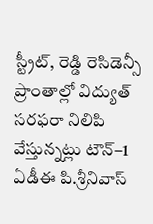స్ట్రీట్‌, రెడ్డి రెసిడెన్సీ ప్రాంతాల్లో విద్యుత్‌ సరఫరా నిలిపి వేస్తున్నట్లు టౌన్‌–1 ఏడీఈ పి.శ్రీనివాస్‌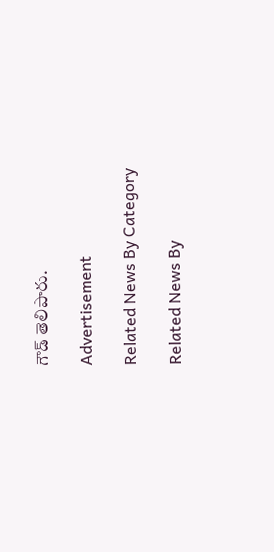గౌడ్‌ తెలిపారు.

Advertisement

Related News By Category

Related News By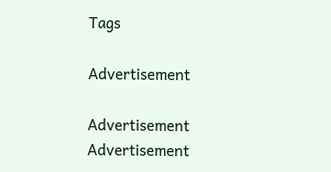Tags

Advertisement

Advertisement
Advertisement